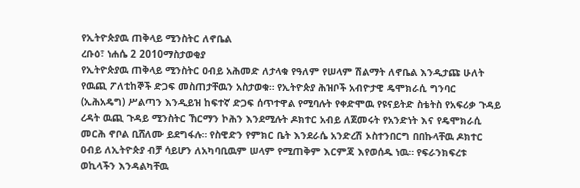የኢትዮጵያዉ ጠቅላይ ሚንስትር ለኖቤል
ረቡዕ፣ ነሐሴ 2 2010ማስታወቂያ
የኢትዮጵያዉ ጠቅላይ ሚንስትር ዐብይ አሕመድ ለታላቁ የዓለም የሠላም ሽልማት ለኖቤል እንዲታጩ ሁለት የዉጪ ፖለቲከኞች ድጋፍ መስጠታቸዉን አስታወቁ። የኢትዮጵያ ሕዝቦች አብዮታዊ ዴሞክራሲ ግንባር (ኢሕአዴግ) ሥልጣን እንዲይዝ ከፍተኛ ድጋፍ ሰጥተዋል የሚባሉት የቀድሞዉ የዩናይትድ ስቴትስ የአፍሪቃ ጉዳይ ረዳት ዉጪ ጉዳይ ሚንስትር ኸርማን ኮሕን እንደሚሉት ዶክተር አብይ ለጀመሩት የአንድነት እና የዴሞክራሲ መርሕ ኖቦል ቢሸለሙ ይደግፋሉ። የስዊድን የምክር ቤት እንደራሴ አንድረሽ ኦስተንበርግ በበኩላቸዉ ዶክተር ዐብይ ለኢትዮጵያ ብቻ ሳይሆን ለአካባቢዉም ሠላም የሚጠቅም እርምጃ እየወሰዱ ነዉ። የፍራንክፍረቱ ወኪላችን እንዳልካቸዉ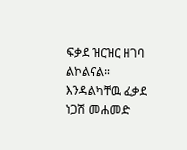ፍቃደ ዝርዝር ዘገባ ልኮልናል።
እንዳልካቸዉ ፈቃደ
ነጋሽ መሐመድ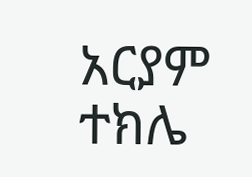አርያም ተክሌ